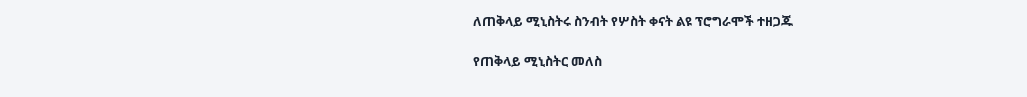ለጠቅላይ ሚኒስትሩ ስንብት የሦስት ቀናት ልዩ ፕሮግራሞች ተዘጋጁ

የጠቅላይ ሚኒስትር መለስ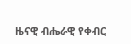ዜናዊ ብሔራዊ የቀብር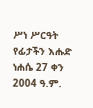ሥነ ሥርዓት የፊታችን እሑድ ነሐሴ 27 ቀን 2004 ዓ.ም.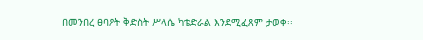በመንበረ ፀባዖት ቅድስት ሥላሴ ካቴድራል እንደሚፈጸም ታወቀ፡፡